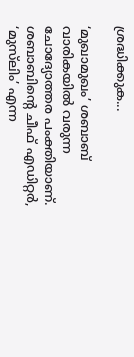ശ്രദ്ധിക്കുക...

‘മുഖാമുഖം’ ശബാബ് വാരികയില്‍ വരുന്ന ചോദ്യോത്തര പംക്തിയാണ്. ശബാബിന്റെ ചീഫ് എഡിറ്റര്‍, ‘മുസ്‌ലിം’ എന്ന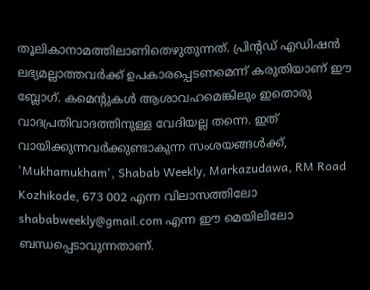തൂലികാനാമത്തിലാണിതെഴുതുന്നത്. പ്രിന്റഡ് എഡിഷന്‍ ലഭ്യമല്ലാത്തവര്‍ക്ക് ഉപകാരപ്പെടണമെന്ന് കരുതിയാണ് ഈ ബ്ലോഗ്. കമെന്റുകള്‍ ആശാവഹമെങ്കിലും ഇതൊരു വാദപ്രതിവാദത്തിനുള്ള വേദിയല്ല തന്നെ. ഇത് വായിക്കുന്നവര്‍ക്കുണ്ടാകുന്ന സംശയങ്ങള്‍ക്ക്, 'Mukhamukham', Shabab Weekly, Markazudawa, RM Road Kozhikode, 673 002 എന്ന വിലാസത്തിലോ shababweekly@gmail.com എന്ന ഈ മെയിലിലോ ബന്ധപ്പെടാവുന്നതാണ്.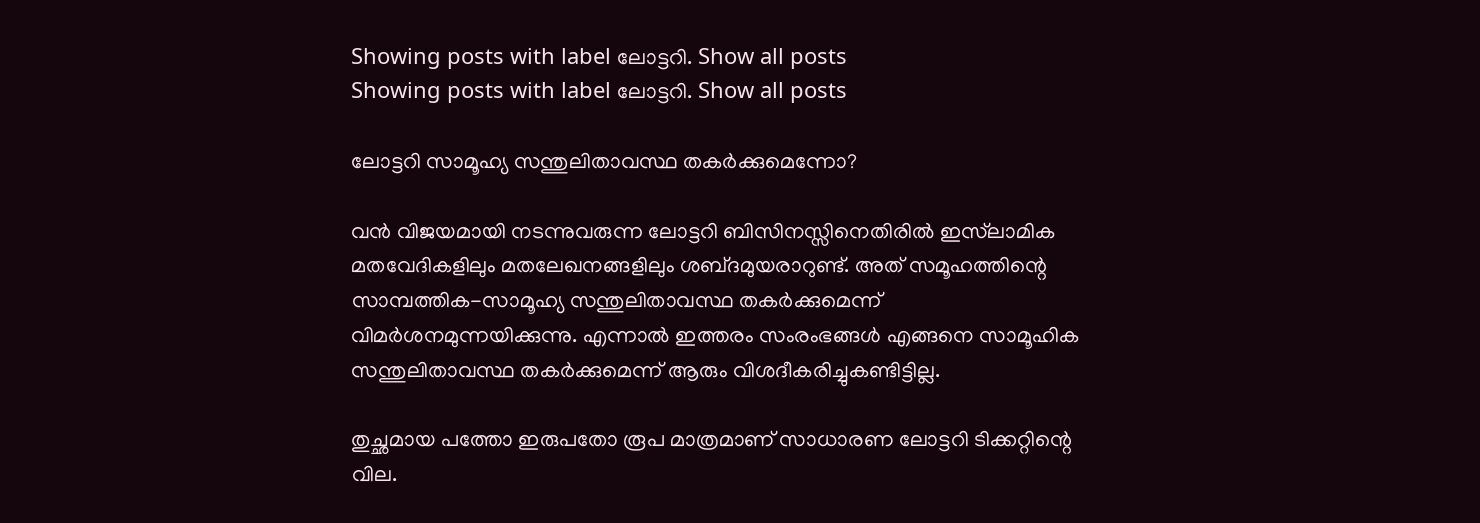Showing posts with label ലോട്ടറി. Show all posts
Showing posts with label ലോട്ടറി. Show all posts

ലോട്ടറി സാമൂഹ്യ സന്തുലിതാവസ്ഥ തകര്‍ക്കുമെന്നോ?

വന്‍ വിജയമായി നടന്നുവരുന്ന ലോട്ടറി ബിസിനസ്സിനെതിരില്‍ ഇസ്‌ലാമിക മതവേദികളിലും മതലേഖനങ്ങളിലും ശബ്‌ദമുയരാറുണ്ട്‌. അത്‌ സമൂഹത്തിന്റെ സാമ്പത്തിക-സാമൂഹ്യ സന്തുലിതാവസ്ഥ തകര്‍ക്കുമെന്ന്‌ വിമര്‍ശനമുന്നയിക്കുന്നു. എന്നാല്‍ ഇത്തരം സംരംഭങ്ങള്‍ എങ്ങനെ സാമൂഹിക സന്തുലിതാവസ്ഥ തകര്‍ക്കുമെന്ന്‌ ആരും വിശദീകരിച്ചുകണ്ടിട്ടില്ല.

തുച്ഛമായ പത്തോ ഇരുപതോ രൂപ മാത്രമാണ്‌ സാധാരണ ലോട്ടറി ടിക്കറ്റിന്റെ വില.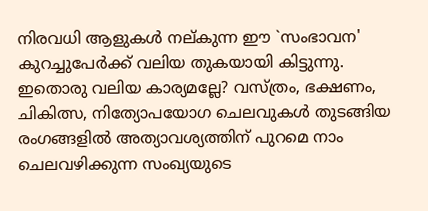നിരവധി ആളുകള്‍ നല്‌കുന്ന ഈ `സംഭാവന' കുറച്ചുപേര്‍ക്ക്‌ വലിയ തുകയായി കിട്ടുന്നു. ഇതൊരു വലിയ കാര്യമല്ലേ? വസ്‌ത്രം, ഭക്ഷണം, ചികിത്സ, നിത്യോപയോഗ ചെലവുകള്‍ തുടങ്ങിയ രംഗങ്ങളില്‍ അത്യാവശ്യത്തിന്‌ പുറമെ നാം ചെലവഴിക്കുന്ന സംഖ്യയുടെ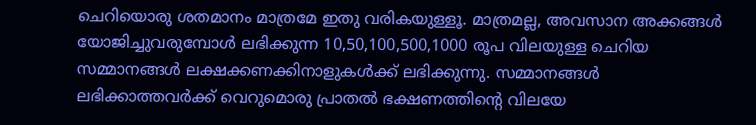ചെറിയൊരു ശതമാനം മാത്രമേ ഇതു വരികയുള്ളൂ. മാത്രമല്ല, അവസാന അക്കങ്ങള്‍ യോജിച്ചുവരുമ്പോള്‍ ലഭിക്കുന്ന 10,50,100,500,1000 രൂപ വിലയുള്ള ചെറിയ സമ്മാനങ്ങള്‍ ലക്ഷക്കണക്കിനാളുകള്‍ക്ക്‌ ലഭിക്കുന്നു. സമ്മാനങ്ങള്‍ ലഭിക്കാത്തവര്‍ക്ക്‌ വെറുമൊരു പ്രാതല്‍ ഭക്ഷണത്തിന്റെ വിലയേ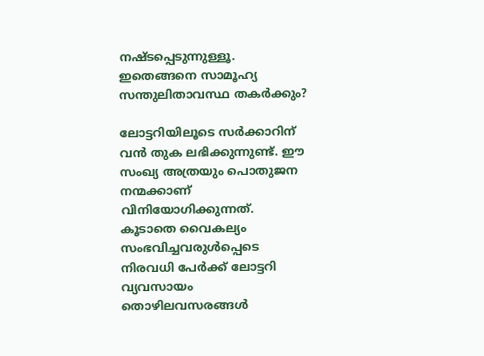നഷ്‌ടപ്പെടുന്നുള്ളൂ. ഇതെങ്ങനെ സാമൂഹ്യ സന്തുലിതാവസ്ഥ തകര്‍ക്കും?

ലോട്ടറിയിലൂടെ സര്‍ക്കാറിന്‌ വന്‍ തുക ലഭിക്കുന്നുണ്ട്‌. ഈ സംഖ്യ അത്രയും പൊതുജന നന്മക്കാണ്‌ വിനിയോഗിക്കുന്നത്‌. കൂടാതെ വൈകല്യം സംഭവിച്ചവരുള്‍പ്പെടെ നിരവധി പേര്‍ക്ക്‌ ലോട്ടറി വ്യവസായം തൊഴിലവസരങ്ങള്‍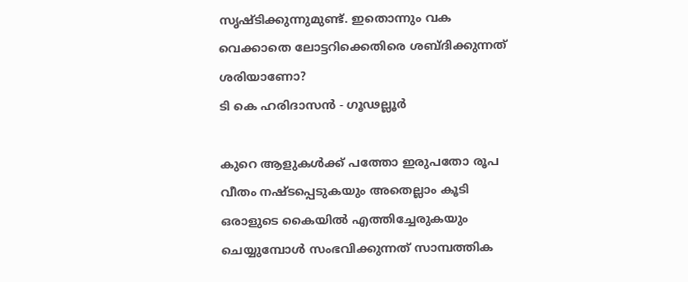സൃഷ്‌ടിക്കുന്നുമുണ്ട്‌. ഇതൊന്നും വക വെക്കാതെ ലോട്ടറിക്കെതിരെ ശബ്‌ദിക്കുന്നത്‌ ശരിയാണോ?
ടി കെ ഹരിദാസന്‍ - ഗൂഢല്ലൂര്‍

കുറെ ആളുകള്‍ക്ക്‌ പത്തോ ഇരുപതോ രൂപ വീതം നഷ്‌ടപ്പെടുകയും അതെല്ലാം കൂടി ഒരാളുടെ കൈയില്‍ എത്തിച്ചേരുകയും ചെയ്യുമ്പോള്‍ സംഭവിക്കുന്നത്‌ സാമ്പത്തിക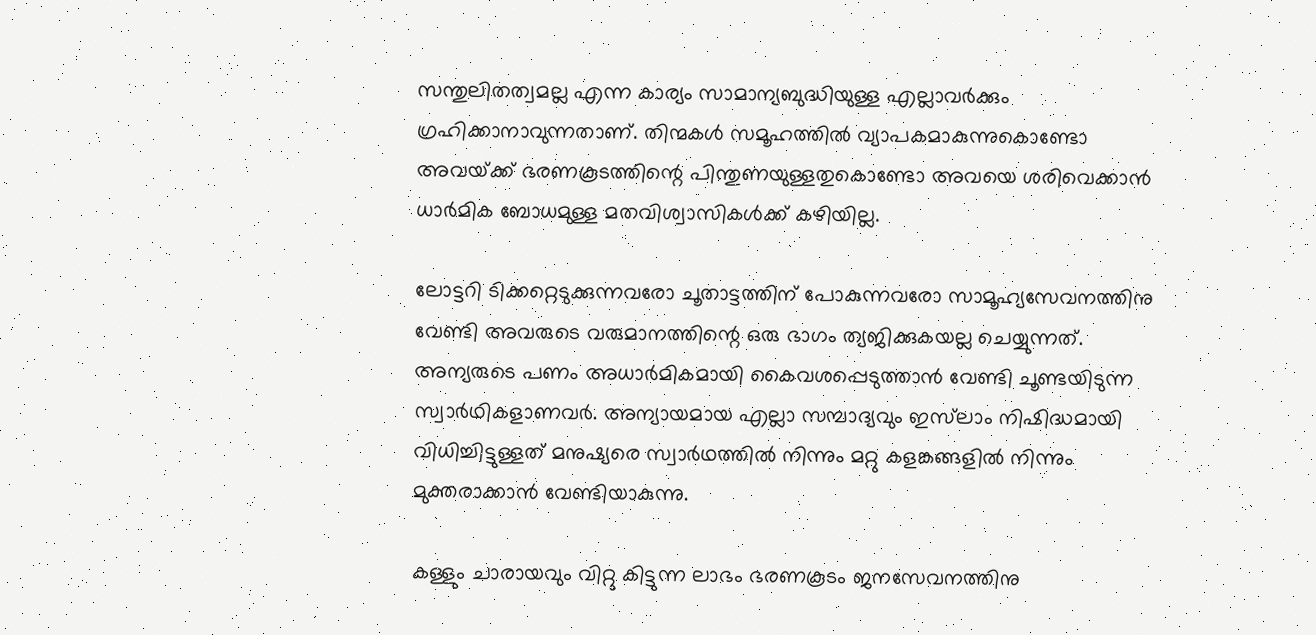സന്തുലിതത്വമല്ല എന്ന കാര്യം സാമാന്യബുദ്ധിയുള്ള എല്ലാവര്‍ക്കും ഗ്രഹിക്കാനാവുന്നതാണ്‌. തിന്മകള്‍ സമൂഹത്തില്‍ വ്യാപകമാകുന്നുകൊണ്ടോ അവയ്‌ക്ക്‌ ഭരണകൂടത്തിന്റെ പിന്തുണയുള്ളതുകൊണ്ടോ അവയെ ശരിവെക്കാന്‍ ധാര്‍മിക ബോധമുള്ള മതവിശ്വാസികള്‍ക്ക്‌ കഴിയില്ല.

ലോട്ടറി ടിക്കറ്റെടുക്കുന്നവരോ ചൂതാട്ടത്തിന്‌ പോകുന്നവരോ സാമൂഹ്യസേവനത്തിനു വേണ്ടി അവരുടെ വരുമാനത്തിന്റെ ഒരു ഭാഗം ത്യജിക്കുകയല്ല ചെയ്യുന്നത്‌. അന്യരുടെ പണം അധാര്‍മികമായി കൈവശപ്പെടുത്താന്‍ വേണ്ടി ചൂണ്ടയിടുന്ന സ്വാര്‍ഥികളാണവര്‍. അന്യായമായ എല്ലാ സമ്പാദ്യവും ഇസ്‌ലാം നിഷിദ്ധമായി വിധിച്ചിട്ടുള്ളത്‌ മനുഷ്യരെ സ്വാര്‍ഥത്തില്‍ നിന്നും മറ്റു കളങ്കങ്ങളില്‍ നിന്നും മുക്തരാക്കാന്‍ വേണ്ടിയാകുന്നു.

കള്ളും ചാരായവും വിറ്റു കിട്ടുന്ന ലാഭം ഭരണകൂടം ജനസേവനത്തിനു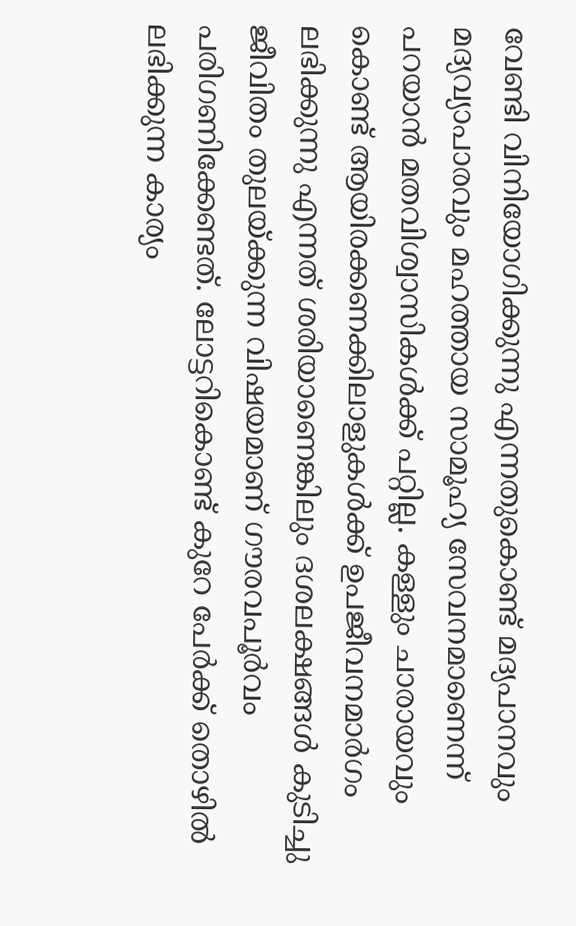വേണ്ടി വിനിയോഗിക്കുന്നു എന്നതുകൊണ്ട്‌ മദ്യപാനവും മദ്യവ്യാപാരവും മഹത്തായ സാമൂഹ്യ സേവനമാണെന്ന്‌ പറയാന്‍ മതവിശ്വാസികള്‍ക്ക്‌ പറ്റില്ല. കള്ളും ചാരായവും കൊണ്ട്‌ ആയിരക്കണക്കിലാളുകള്‍ക്ക്‌ ഉപജീവനമാര്‍ഗം ലഭിക്കുന്നു എന്നത്‌ ശരിയാണെങ്കിലും ദശലക്ഷങ്ങള്‍ കുടിച്ചു ജീവിതം തുലയ്‌ക്കുന്ന വിഷയമാണ്‌ ഗൗരവപൂര്‍വം പരിഗണിക്കേണ്ടത്‌. ലോട്ടറികൊണ്ട്‌ കുറേ പേര്‍ക്ക്‌ തൊഴില്‍ ലഭിക്കുന്ന കാര്യം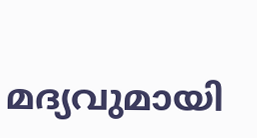മദ്യവുമായി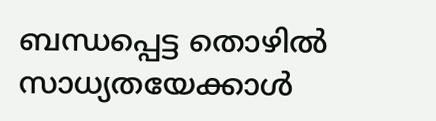ബന്ധപ്പെട്ട തൊഴില്‍ സാധ്യതയേക്കാള്‍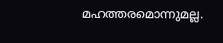മഹത്തരമൊന്നുമല്ല.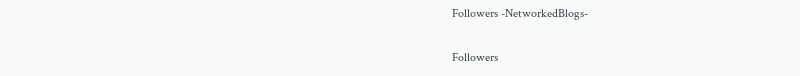Followers -NetworkedBlogs-

Followers